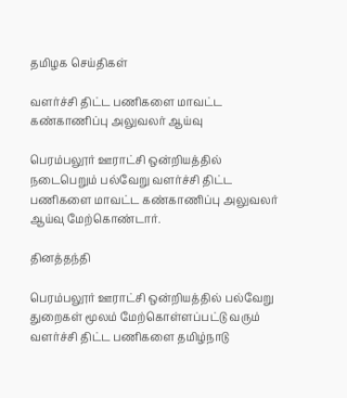தமிழக செய்திகள்

வளர்ச்சி திட்ட பணிகளை மாவட்ட கண்காணிப்பு அலுவலர் ஆய்வு

பெரம்பலூர் ஊராட்சி ஒன்றியத்தில் நடைபெறும் பல்வேறு வளர்ச்சி திட்ட பணிகளை மாவட்ட கண்காணிப்பு அலுவலர் ஆய்வு மேற்கொண்டார்.

தினத்தந்தி

பெரம்பலூர் ஊராட்சி ஒன்றியத்தில் பல்வேறு துறைகள் மூலம் மேற்கொள்ளப்பட்டு வரும் வளர்ச்சி திட்ட பணிகளை தமிழ்நாடு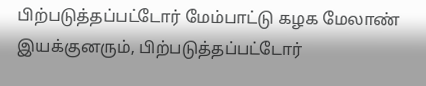பிற்படுத்தப்பட்டோர் மேம்பாட்டு கழக மேலாண் இயக்குனரும், பிற்படுத்தப்பட்டோர்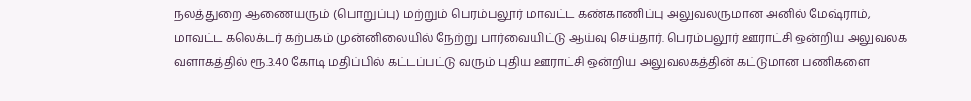நலத்துறை ஆணையரும் (பொறுப்பு) மற்றும் பெரம்பலூர் மாவட்ட கண்காணிப்பு அலுவலருமான அனில் மேஷ்ராம், மாவட்ட கலெக்டர் கற்பகம் முன்னிலையில் நேற்று பார்வையிட்டு ஆய்வு செய்தார். பெரம்பலூர் ஊராட்சி ஒன்றிய அலுவலக வளாகத்தில் ரூ.3.40 கோடி மதிப்பில் கட்டப்பட்டு வரும் புதிய ஊராட்சி ஒன்றிய அலுவலகத்தின் கட்டுமான பணிகளை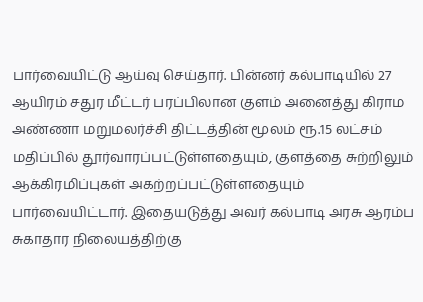பார்வையிட்டு ஆய்வு செய்தார். பின்னர் கல்பாடியில் 27 ஆயிரம் சதுர மீட்டர் பரப்பிலான குளம் அனைத்து கிராம அண்ணா மறுமலர்ச்சி திட்டத்தின் மூலம் ரூ.15 லட்சம் மதிப்பில் தூர்வாரப்பட்டுள்ளதையும், குளத்தை சுற்றிலும் ஆக்கிரமிப்புகள் அகற்றப்பட்டுள்ளதையும் பார்வையிட்டார். இதையடுத்து அவர் கல்பாடி அரசு ஆரம்ப சுகாதார நிலையத்திற்கு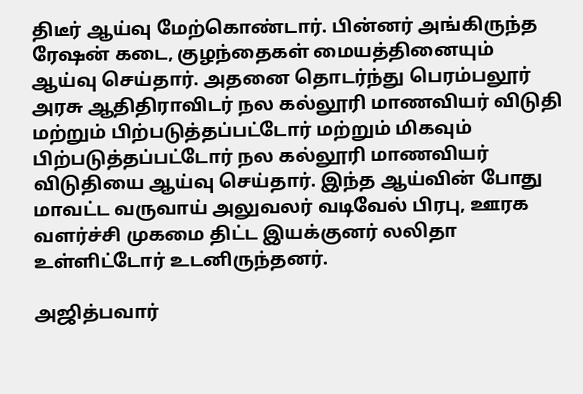திடீர் ஆய்வு மேற்கொண்டார். பின்னர் அங்கிருந்த ரேஷன் கடை, குழந்தைகள் மையத்தினையும் ஆய்வு செய்தார். அதனை தொடர்ந்து பெரம்பலூர் அரசு ஆதிதிராவிடர் நல கல்லூரி மாணவியர் விடுதி மற்றும் பிற்படுத்தப்பட்டோர் மற்றும் மிகவும் பிற்படுத்தப்பட்டோர் நல கல்லூரி மாணவியர் விடுதியை ஆய்வு செய்தார். இந்த ஆய்வின் போது மாவட்ட வருவாய் அலுவலர் வடிவேல் பிரபு, ஊரக வளர்ச்சி முகமை திட்ட இயக்குனர் லலிதா உள்ளிட்டோர் உடனிருந்தனர்.

அஜித்பவார்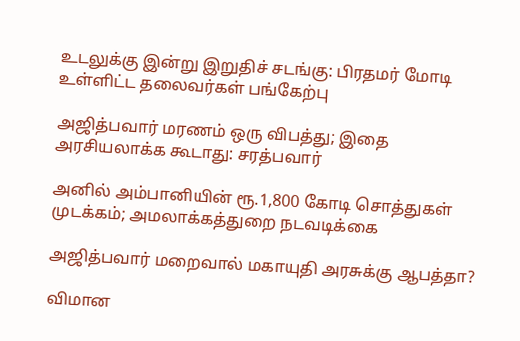உடலுக்கு இன்று இறுதிச் சடங்கு: பிரதமர் மோடி உள்ளிட்ட தலைவர்கள் பங்கேற்பு

அஜித்பவார் மரணம் ஒரு விபத்து; இதை அரசியலாக்க கூடாது: சரத்பவார்

அனில் அம்பானியின் ரூ.1,800 கோடி சொத்துகள் முடக்கம்; அமலாக்கத்துறை நடவடிக்கை

அஜித்பவார் மறைவால் மகாயுதி அரசுக்கு ஆபத்தா?

விமான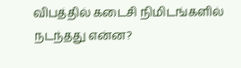விபத்தில் கடைசி நிமிடங்களில் நடந்தது என்ன?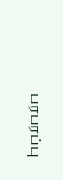பரபரப்பு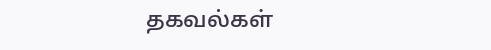தகவல்கள்